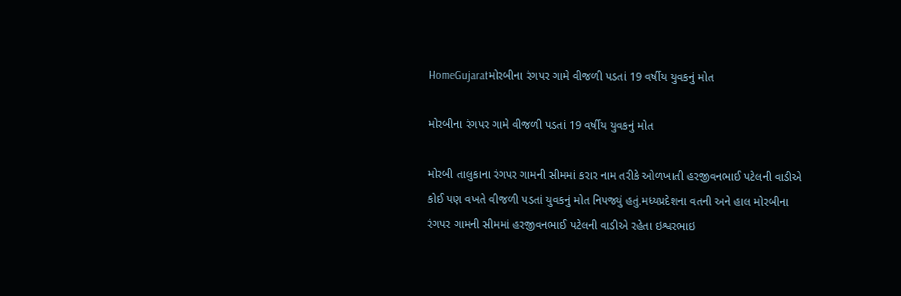HomeGujaratમોરબીના રંગપર ગામે વીજળી પડતાં 19 વર્ષીય યુવકનું મોત

મોરબીના રંગપર ગામે વીજળી પડતાં 19 વર્ષીય યુવકનું મોત

મોરબી તાલુકાના રંગપર ગામની સીમમાં કરાર નામ તરીકે ઓળખાતી હરજીવનભાઈ પટેલની વાડીએ કોઈ પણ વખતે વીજળી પડતાં યુવકનું મોત નિપજ્યું હતું.મધ્યપ્રદેશના વતની અને હાલ મોરબીના રંગપર ગામની સીમમાં હરજીવનભાઈ પટેલની વાડીએ રહેતા ઇશ્વરભાઇ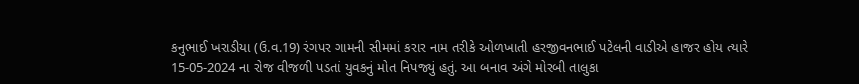કનુભાઈ ખરાડીયા (ઉ.વ.19) રંગપર ગામની સીમમાં કરાર નામ તરીકે ઓળખાતી હરજીવનભાઈ પટેલની વાડીએ હાજર હોય ત્યારે 15-05-2024 ના રોજ વીજળી પડતાં યુવકનું મોત નિપજ્યું હતું. આ બનાવ અંગે મોરબી તાલુકા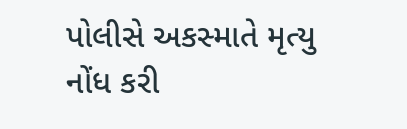પોલીસે અકસ્માતે મૃત્યુ નોંધ કરી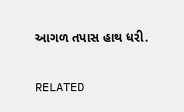આગળ તપાસ હાથ ધરી.

RELATED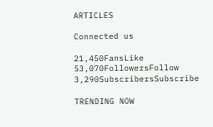ARTICLES

Connected us

21,450FansLike
53,070FollowersFollow
3,290SubscribersSubscribe

TRENDING NOW